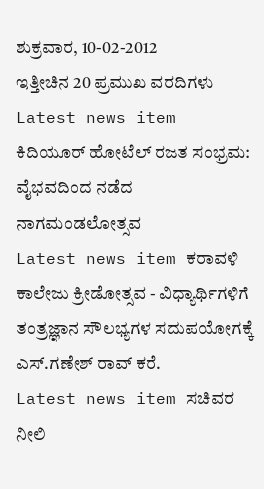ಶುಕ್ರವಾರ, 10-02-2012
ಇತ್ತೀಚಿನ 20 ಪ್ರಮುಖ ವರದಿಗಳು
Latest news item ಕಿದಿಯೂರ್ ಹೋಟೆಲ್ ರಜತ ಸಂಭ್ರಮ: ವೈಭವದಿಂದ ನಡೆದ ನಾಗಮಂಡಲೋತ್ಸವ
Latest news item ಕರಾವಳಿ ಕಾಲೇಜು ಕ್ರೀಡೋತ್ಸವ - ವಿಧ್ಯಾರ್ಥಿಗಳಿಗೆ ತಂತ್ರಜ್ಞಾನ ಸೌಲಭ್ಯಗಳ ಸದುಪಯೋಗಕ್ಕೆ ಎಸ್.ಗಣೇಶ್ ರಾವ್ ಕರೆ.
Latest news item ಸಚಿವರ ನೀಲಿ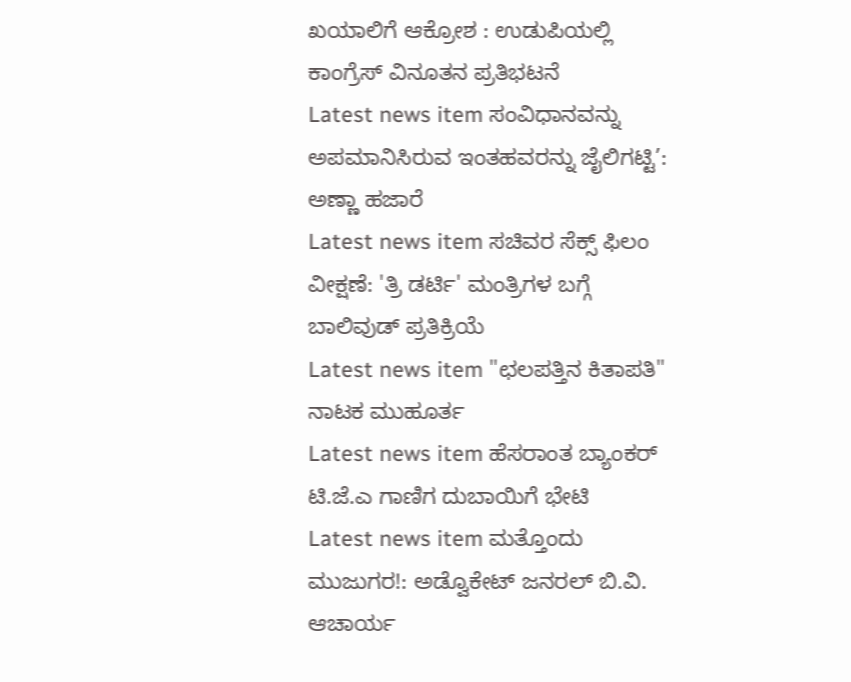ಖಯಾಲಿಗೆ ಆಕ್ರೋಶ : ಉಡುಪಿಯಲ್ಲಿ ಕಾಂಗ್ರೆಸ್ ವಿನೂತನ ಪ್ರತಿಭಟನೆ
Latest news item ಸಂವಿಧಾನವನ್ನು ಅಪಮಾನಿಸಿರುವ ಇಂತಹವರನ್ನು ಜೈಲಿಗಟ್ಟಿ’: ಅಣ್ಣಾ ಹಜಾರೆ
Latest news item ಸಚಿವರ ಸೆಕ್ಸ್ ಫಿಲಂ ವೀಕ್ಷಣೆ: 'ತ್ರಿ ಡರ್ಟಿ' ಮಂತ್ರಿಗಳ ಬಗ್ಗೆ ಬಾಲಿವುಡ್ ಪ್ರತಿಕ್ರಿಯೆ
Latest news item "ಛಲಪತ್ತಿನ ಕಿತಾಪತಿ" ನಾಟಕ ಮುಹೂರ್ತ
Latest news item ಹೆಸರಾಂತ ಬ್ಯಾಂಕರ್ ಟಿ.ಜೆ.ಎ ಗಾಣಿಗ ದುಬಾಯಿಗೆ ಭೇಟಿ
Latest news item ಮತ್ತೊಂದು ಮುಜುಗರ!: ಅಡ್ವೊಕೇಟ್ ಜನರಲ್ ಬಿ.ವಿ. ಆಚಾರ್ಯ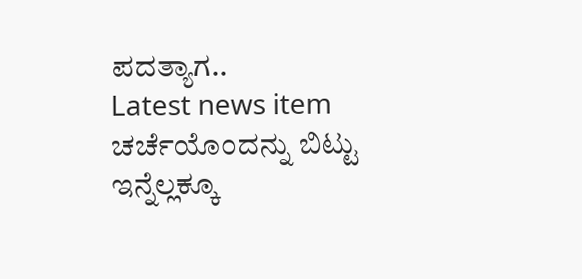ಪದತ್ಯಾಗ..
Latest news item ಚರ್ಚೆಯೊಂದನ್ನು ಬಿಟ್ಟು ಇನ್ನೆಲ್ಲಕ್ಕೂ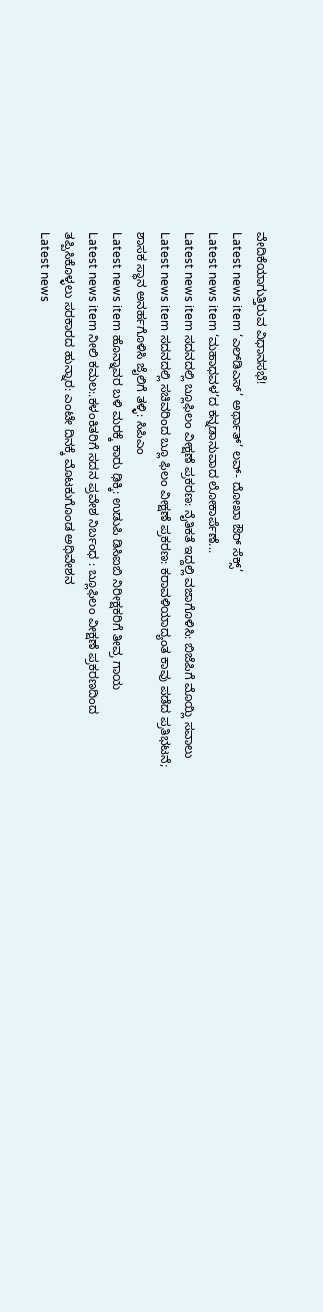ವೇದಿಕೆಯಾಗುತ್ತಿರುವ ವಿಧಾನಸಭೆ!
Latest news item ‘ಎಲ್‌ಡಿ‌ಎಸ್’ ಅರ್ಥಾತ್‘ ಲವ್- ದೋಖಾ ಔರ್ ಸೆಕ್ಸ್’
Latest news item ‘ಮಹಾಧವಳ’ದ ಕನ್ನಡಾನುವಾದ ಲೋಕಾರ್ಪೆಣೆ...
Latest news item ಸದನದಲ್ಲಿ ಬ್ಲೂಫಿಲಂ ವೀಕ್ಷಣೆ ಪ್ರಕರಣ: ನೈತಿಕತೆ ಇದ್ದಲ್ಲಿ ವಜಾಗೊಳಿಸಿ: ಬಿಜೆಪಿಗೆ ಮೊಯ್ಲಿ ಸವಾಲು
Latest news item ಸದನದಲ್ಲಿ ಸಚಿವರಿಂದ ಬ್ಲೂ ಫಿಲಂ ವೀಕ್ಷಣೆ ಪ್ರಕರಣ: ಕರಾವಳಿಯಾದ್ಯಂತ ಕಾವು ಪಡೆದ ಪ್ರತಿಭಟನೆ; ಶಾಸಕ ಸ್ಥಾನ ಅನರ್ಹಗೊಳಿಸಿ ಜೈಲಿಗೆ ತಳ್ಳಿ: ಸಿಪಿಎಂ
Latest news item ಹೊನ್ನಾವರ ಬಳಿ ಮರಕ್ಕೆ ಕಾರು ಢಿಕ್ಕಿ: ಉಡುಪಿ ಡಿಸಿಐಬಿ ನಿರೀಕ್ಷಕರಿಗೆ ತೀವ್ರ ಗಾಯ
Latest news item ನೀಲಿ ಕಮಲ:.ಕಳಂಕಿತರಿಗೆ ಸದನ ಪ್ರವೇಶ ನಿರ್ಬಂಧ : ಬ್ಲೂಫಿಲಂ ವೀಕ್ಷಣೆ ಪ್ರಕರಣದಿಂದ ತಪ್ಪಿಸಿಕೊಳ್ಳಲು ಸರಕಾರದ ಹುನ್ನಾರ: ಎಂಟೇ ದಿನಕ್ಕೆ ಮೊಟಕುಗೊಂಡ ಅಧಿವೇಶನ
Latest news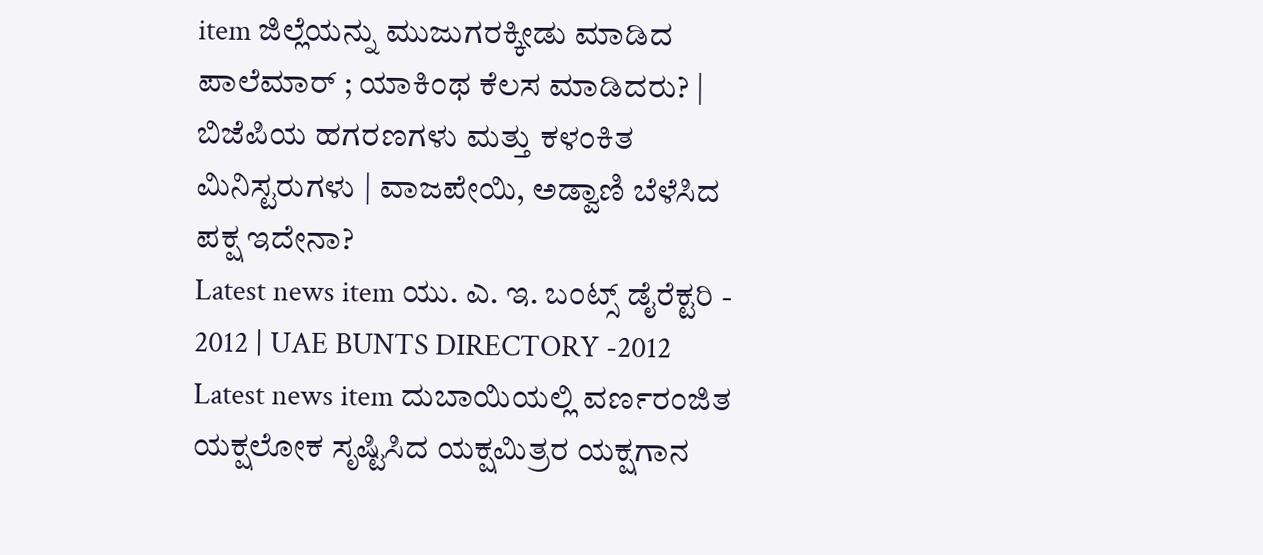item ಜಿಲ್ಲೆಯನ್ನು ಮುಜುಗರಕ್ಕೀಡು ಮಾಡಿದ ಪಾಲೆಮಾರ್ ; ಯಾಕಿಂಥ ಕೆಲಸ ಮಾಡಿದರು? | ಬಿಜೆಪಿಯ ಹಗರಣಗಳು ಮತ್ತು ಕಳಂಕಿತ ಮಿನಿಸ್ಟರುಗಳು | ವಾಜಪೇಯಿ, ಅಡ್ವಾಣಿ ಬೆಳೆಸಿದ ಪಕ್ಷ ಇದೇನಾ?
Latest news item ಯು. ಎ. ಇ. ಬಂಟ್ಸ್ ಡೈರೆಕ್ಟರಿ - 2012 | UAE BUNTS DIRECTORY -2012
Latest news item ದುಬಾಯಿಯಲ್ಲಿ ವರ್ಣರಂಜಿತ ಯಕ್ಷಲೋಕ ಸೃಷ್ಟಿಸಿದ ಯಕ್ಷಮಿತ್ರರ ಯಕ್ಷಗಾನ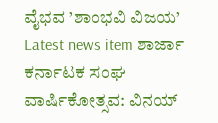ವೈಭವ ’ಶಾಂಭವಿ ವಿಜಯ’
Latest news item ಶಾರ್ಜಾ ಕರ್ನಾಟಕ ಸಂಘ ವಾರ್ಷಿಕೋತ್ಸವ: ವಿನಯ್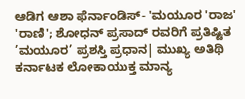ಆಡಿಗ ಆಶಾ ಫೆರ್ನಾಂಡಿಸ್- 'ಮಯೂರ 'ರಾಜ' 'ರಾಣಿ'; ಶೋಧನ್ ಪ್ರಸಾದ್ ರವರಿಗೆ ಪ್ರತಿಷ್ಟಿತ ’ಮಯೂರ’ ಪ್ರಶಸ್ತಿ ಪ್ರಧಾನ| ಮುಖ್ಯ ಅತಿಥಿ ಕರ್ನಾಟಕ ಲೋಕಾಯುಕ್ತ ಮಾನ್ಯ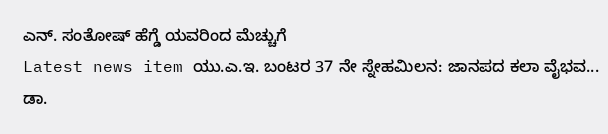ಎನ್. ಸಂತೋಷ್ ಹೆಗ್ಡೆ ಯವರಿಂದ ಮೆಚ್ಚುಗೆ
Latest news item ಯು.ಎ.ಇ. ಬಂಟರ 37 ನೇ ಸ್ನೇಹಮಿಲನ: ಜಾನಪದ ಕಲಾ ವೈಭವ... ಡಾ.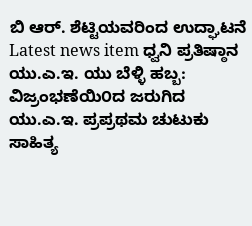ಬಿ ಆರ್. ಶೆಟ್ಟಿಯವರಿಂದ ಉದ್ಘಾಟನೆ
Latest news item ಧ್ವನಿ ಪ್ರತಿಷ್ಠಾನ ಯು.ಎ.ಇ. ಯು ಬೆಳ್ಳಿ ಹಬ್ಬ: ವಿಜ್ರಂಭಣೆಯಿ೦ದ ಜರುಗಿದ ಯು.ಎ.ಇ. ಪ್ರಪ್ರಥಮ ಚುಟುಕು ಸಾಹಿತ್ಯ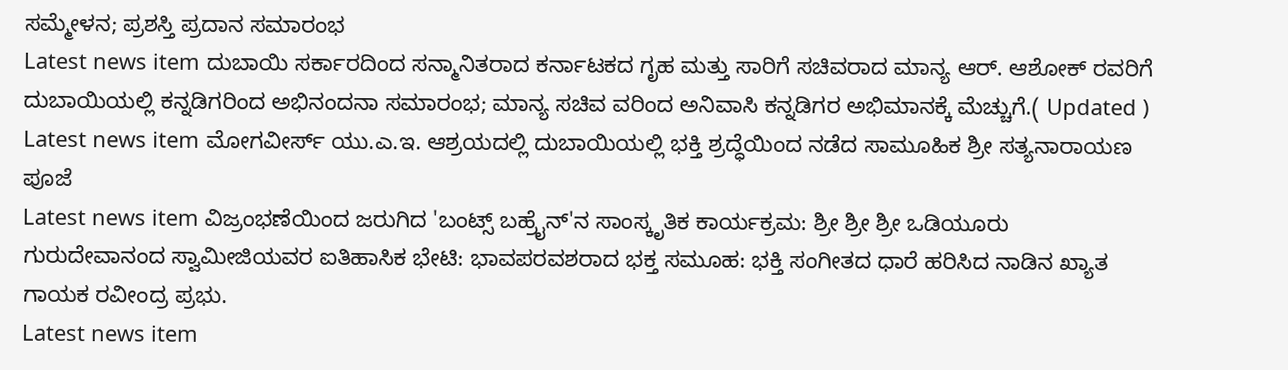ಸಮ್ಮೇಳನ; ಪ್ರಶಸ್ತಿ ಪ್ರದಾನ ಸಮಾರಂಭ
Latest news item ದುಬಾಯಿ ಸರ್ಕಾರದಿಂದ ಸನ್ಮಾನಿತರಾದ ಕರ್ನಾಟಕದ ಗೃಹ ಮತ್ತು ಸಾರಿಗೆ ಸಚಿವರಾದ ಮಾನ್ಯ ಆರ್. ಆಶೋಕ್ ರವರಿಗೆ ದುಬಾಯಿಯಲ್ಲಿ ಕನ್ನಡಿಗರಿಂದ ಅಭಿನಂದನಾ ಸಮಾರಂಭ; ಮಾನ್ಯ ಸಚಿವ ವರಿಂದ ಅನಿವಾಸಿ ಕನ್ನಡಿಗರ ಅಭಿಮಾನಕ್ಕೆ ಮೆಚ್ಚುಗೆ.( Updated )
Latest news item ಮೋಗವೀರ್ಸ್ ಯು.ಎ.ಇ. ಆಶ್ರಯದಲ್ಲಿ ದುಬಾಯಿಯಲ್ಲಿ ಭಕ್ತಿ ಶ್ರದ್ಧೆಯಿಂದ ನಡೆದ ಸಾಮೂಹಿಕ ಶ್ರೀ ಸತ್ಯನಾರಾಯಣ ಪೂಜೆ
Latest news item ವಿಜ್ರಂಭಣೆಯಿಂದ ಜರುಗಿದ 'ಬಂಟ್ಸ್ ಬಹ್ರೈನ್'ನ ಸಾಂಸ್ಕೃತಿಕ ಕಾರ್ಯಕ್ರಮ: ಶ್ರೀ ಶ್ರೀ ಶ್ರೀ ಒಡಿಯೂರು ಗುರುದೇವಾನಂದ ಸ್ವಾಮೀಜಿಯವರ ಐತಿಹಾಸಿಕ ಭೇಟಿ: ಭಾವಪರವಶರಾದ ಭಕ್ತ ಸಮೂಹ: ಭಕ್ತಿ ಸಂಗೀತದ ಧಾರೆ ಹರಿಸಿದ ನಾಡಿನ ಖ್ಯಾತ ಗಾಯಕ ರವೀಂದ್ರ ಪ್ರಭು.
Latest news item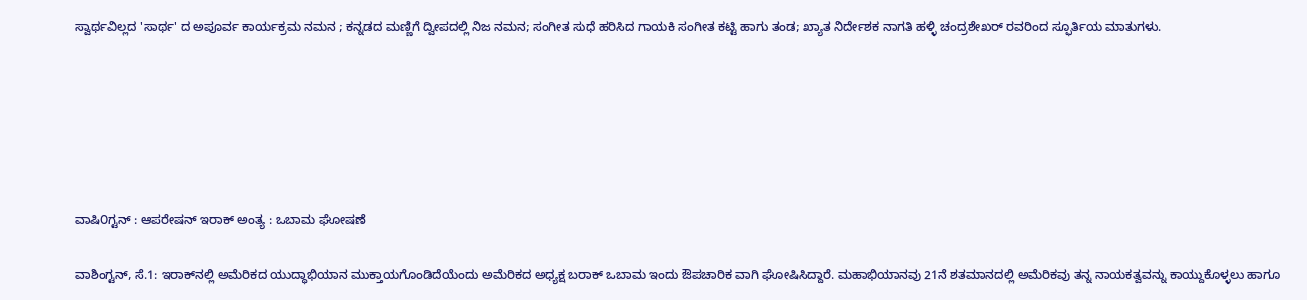ಸ್ವಾರ್ಥವಿಲ್ಲದ 'ಸಾರ್ಥ' ದ ಅಪೂರ್ವ ಕಾರ್ಯಕ್ರಮ ನಮನ ; ಕನ್ನಡದ ಮಣ್ಣಿಗೆ ದ್ವೀಪದಲ್ಲಿ ನಿಜ ನಮನ; ಸಂಗೀತ ಸುಧೆ ಹರಿಸಿದ ಗಾಯಕಿ ಸಂಗೀತ ಕಟ್ಟಿ ಹಾಗು ತಂಡ; ಖ್ಯಾತ ನಿರ್ದೇಶಕ ನಾಗತಿ ಹಳ್ಳಿ ಚಂದ್ರಶೇಖರ್ ರವರಿಂದ ಸ್ಫೂರ್ತಿಯ ಮಾತುಗಳು.






ವಾಷಿ೦ಗ್ಟನ್ : ಆಪರೇಷನ್ ಇರಾಕ್ ಅಂತ್ಯ : ಒಬಾಮ ಘೋಷಣೆ

ವಾಶಿಂಗ್ಟನ್, ಸೆ.1: ಇರಾಕ್‌ನಲ್ಲಿ ಅಮೆರಿಕದ ಯುದ್ಧಾಭಿಯಾನ ಮುಕ್ತಾಯಗೊಂಡಿದೆಯೆಂದು ಅಮೆರಿಕದ ಅಧ್ಯಕ್ಷ ಬರಾಕ್ ಒಬಾಮ ಇಂದು ಔಪಚಾರಿಕ ವಾಗಿ ಘೋಷಿಸಿದ್ದಾರೆ. ಮಹಾಭಿಯಾನವು 21ನೆ ಶತಮಾನದಲ್ಲಿ ಅಮೆರಿಕವು ತನ್ನ ನಾಯಕತ್ವವನ್ನು ಕಾಯ್ದುಕೊಳ್ಳಲು ಹಾಗೂ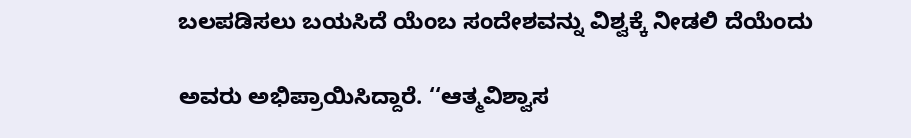ಬಲಪಡಿಸಲು ಬಯಸಿದೆ ಯೆಂಬ ಸಂದೇಶವನ್ನು ವಿಶ್ವಕ್ಕೆ ನೀಡಲಿ ದೆಯೆಂದು

ಅವರು ಅಭಿಪ್ರಾಯಿಸಿದ್ದಾರೆ. ‘‘ಆತ್ಮವಿಶ್ವಾಸ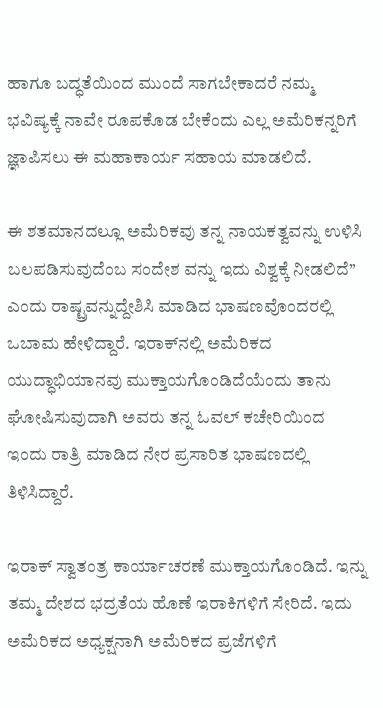ಹಾಗೂ ಬದ್ಧತೆಯಿಂದ ಮುಂದೆ ಸಾಗಬೇಕಾದರೆ ನಮ್ಮ ಭವಿಷ್ಯಕ್ಕೆ ನಾವೇ ರೂಪಕೊಡ ಬೇಕೆಂದು ಎಲ್ಲ ಅಮೆರಿಕನ್ನರಿಗೆ ಜ್ಞಾಪಿಸಲು ಈ ಮಹಾಕಾರ್ಯ ಸಹಾಯ ಮಾಡಲಿದೆ.

ಈ ಶತಮಾನದಲ್ಲೂ ಅಮೆರಿಕವು ತನ್ನ ನಾಯಕತ್ವವನ್ನು ಉಳಿಸಿ ಬಲಪಡಿಸುವುದೆಂಬ ಸಂದೇಶ ವನ್ನು ಇದು ವಿಶ್ವಕ್ಕೆ ನೀಡಲಿದೆ’’ ಎಂದು ರಾಷ್ಟ್ರವನ್ನುದ್ದೇಶಿಸಿ ಮಾಡಿದ ಭಾಷಣವೊಂದರಲ್ಲಿ ಒಬಾಮ ಹೇಳಿದ್ದಾರೆ. ಇರಾಕ್‌ನಲ್ಲಿ ಅಮೆರಿಕದ ಯುದ್ಧಾಭಿಯಾನವು ಮುಕ್ತಾಯಗೊಂಡಿದೆಯೆಂದು ತಾನು ಘೋಷಿಸುವುದಾಗಿ ಅವರು ತನ್ನ ಓವಲ್ ಕಚೇರಿಯಿಂದ ಇಂದು ರಾತ್ರಿ ಮಾಡಿದ ನೇರ ಪ್ರಸಾರಿತ ಭಾಷಣದಲ್ಲಿ ತಿಳಿಸಿದ್ದಾರೆ.

ಇರಾಕ್ ಸ್ವಾತಂತ್ರ ಕಾರ್ಯಾಚರಣೆ ಮುಕ್ತಾಯಗೊಂಡಿದೆ. ಇನ್ನು ತಮ್ಮ ದೇಶದ ಭದ್ರತೆಯ ಹೊಣೆ ಇರಾಕಿಗಳಿಗೆ ಸೇರಿದೆ. ಇದು ಅಮೆರಿಕದ ಅಧ್ಯಕ್ಷನಾಗಿ ಅಮೆರಿಕದ ಪ್ರಜೆಗಳಿಗೆ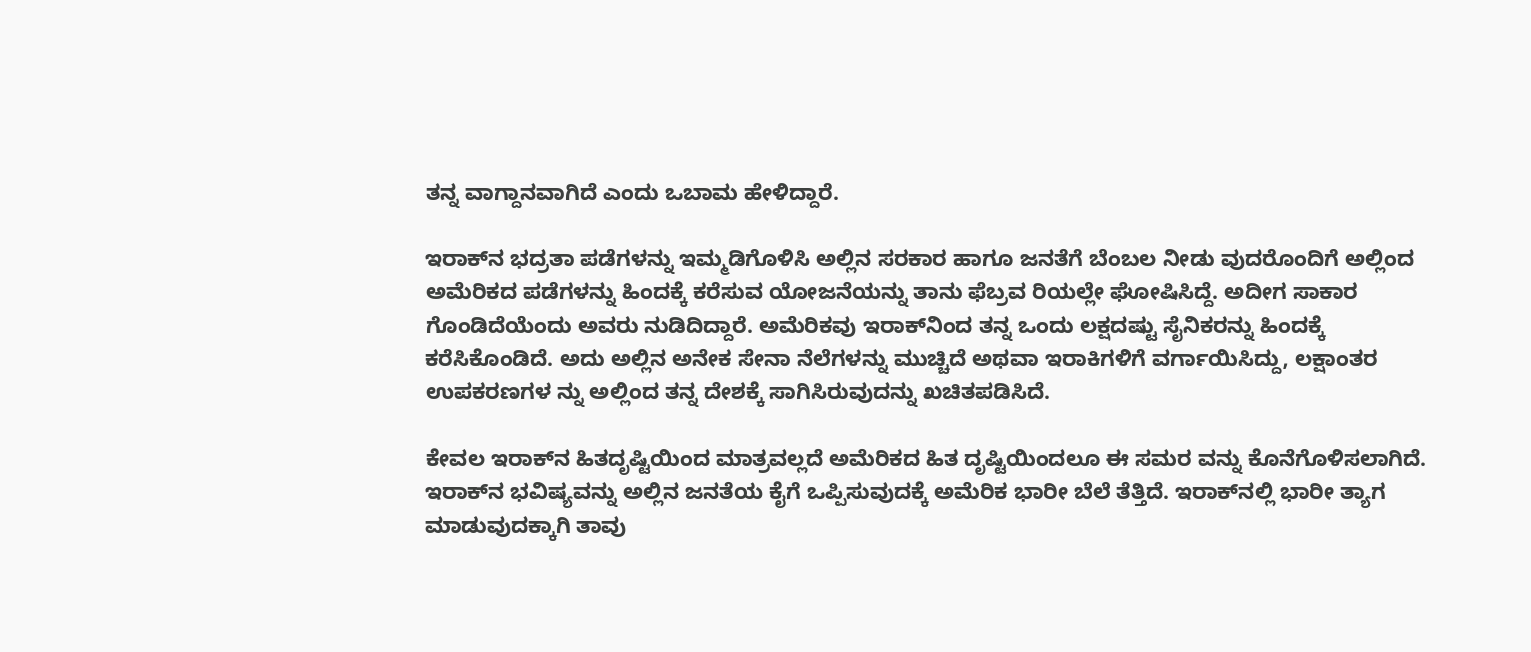ತನ್ನ ವಾಗ್ದಾನವಾಗಿದೆ ಎಂದು ಒಬಾಮ ಹೇಳಿದ್ದಾರೆ.

ಇರಾಕ್‌ನ ಭದ್ರತಾ ಪಡೆಗಳನ್ನು ಇಮ್ಮಡಿಗೊಳಿಸಿ ಅಲ್ಲಿನ ಸರಕಾರ ಹಾಗೂ ಜನತೆಗೆ ಬೆಂಬಲ ನೀಡು ವುದರೊಂದಿಗೆ ಅಲ್ಲಿಂದ ಅಮೆರಿಕದ ಪಡೆಗಳನ್ನು ಹಿಂದಕ್ಕೆ ಕರೆಸುವ ಯೋಜನೆಯನ್ನು ತಾನು ಫೆಬ್ರವ ರಿಯಲ್ಲೇ ಘೋಷಿಸಿದ್ದೆ. ಅದೀಗ ಸಾಕಾರ ಗೊಂಡಿದೆಯೆಂದು ಅವರು ನುಡಿದಿದ್ದಾರೆ. ಅಮೆರಿಕವು ಇರಾಕ್‌ನಿಂದ ತನ್ನ ಒಂದು ಲಕ್ಷದಷ್ಟು ಸೈನಿಕರನ್ನು ಹಿಂದಕ್ಕೆ ಕರೆಸಿಕೊಂಡಿದೆ. ಅದು ಅಲ್ಲಿನ ಅನೇಕ ಸೇನಾ ನೆಲೆಗಳನ್ನು ಮುಚ್ಚಿದೆ ಅಥವಾ ಇರಾಕಿಗಳಿಗೆ ವರ್ಗಾಯಿಸಿದ್ದು, ಲಕ್ಷಾಂತರ ಉಪಕರಣಗಳ ನ್ನು ಅಲ್ಲಿಂದ ತನ್ನ ದೇಶಕ್ಕೆ ಸಾಗಿಸಿರುವುದನ್ನು ಖಚಿತಪಡಿಸಿದೆ.

ಕೇವಲ ಇರಾಕ್‌ನ ಹಿತದೃಷ್ಟಿಯಿಂದ ಮಾತ್ರವಲ್ಲದೆ ಅಮೆರಿಕದ ಹಿತ ದೃಷ್ಟಿಯಿಂದಲೂ ಈ ಸಮರ ವನ್ನು ಕೊನೆಗೊಳಿಸಲಾಗಿದೆ. ಇರಾಕ್‌ನ ಭವಿಷ್ಯವನ್ನು ಅಲ್ಲಿನ ಜನತೆಯ ಕೈಗೆ ಒಪ್ಪಿಸುವುದಕ್ಕೆ ಅಮೆರಿಕ ಭಾರೀ ಬೆಲೆ ತೆತ್ತಿದೆ. ಇರಾಕ್‌ನಲ್ಲಿ ಭಾರೀ ತ್ಯಾಗ ಮಾಡುವುದಕ್ಕಾಗಿ ತಾವು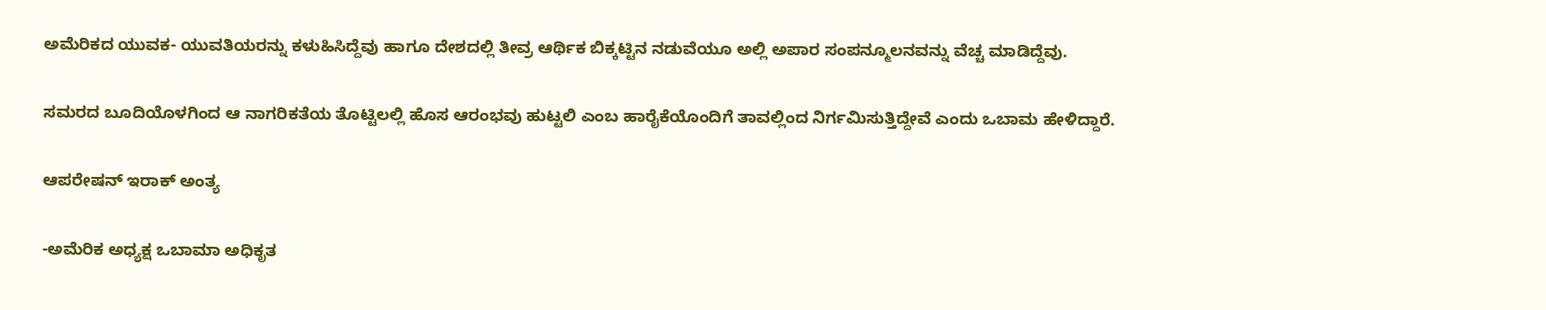ಅಮೆರಿಕದ ಯುವಕ- ಯುವತಿಯರನ್ನು ಕಳುಹಿಸಿದ್ದೆವು ಹಾಗೂ ದೇಶದಲ್ಲಿ ತೀವ್ರ ಆರ್ಥಿಕ ಬಿಕ್ಕಟ್ಟಿನ ನಡುವೆಯೂ ಅಲ್ಲಿ ಅಪಾರ ಸಂಪನ್ಮೂಲನವನ್ನು ವೆಚ್ಚ ಮಾಡಿದ್ದೆವು.

ಸಮರದ ಬೂದಿಯೊಳಗಿಂದ ಆ ನಾಗರಿಕತೆಯ ತೊಟ್ಟಿಲಲ್ಲಿ ಹೊಸ ಆರಂಭವು ಹುಟ್ಟಲಿ ಎಂಬ ಹಾರೈಕೆಯೊಂದಿಗೆ ತಾವಲ್ಲಿಂದ ನಿರ್ಗಮಿಸುತ್ತಿದ್ದೇವೆ ಎಂದು ಒಬಾಮ ಹೇಳಿದ್ದಾರೆ.

ಆಪರೇಷನ್ ಇರಾಕ್ ಅಂತ್ಯ

-ಅಮೆರಿಕ ಅಧ್ಯಕ್ಷ ಒಬಾಮಾ ಅಧಿಕೃತ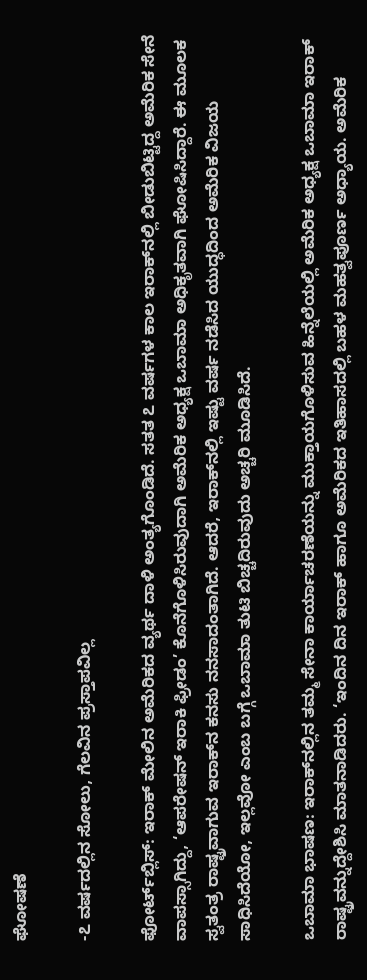ಘೋಷಣೆ

-೭ ವರ್ಷದಲ್ಲಿನ ಸೋಲು, ಗೆಲವಿನ ಪ್ರಸ್ತಾಪವಿಲ್ಲ

ಫೋರ್ಟ್‌ಬ್ಲಿಸ್: ಇರಾಕ್ ಮೇಲಿನ ಅಮೆರಿಕದ ವ್ಯರ್ಥ ದಾಳಿ ಅಂತ್ಯಗೊಂಡಿದೆ. ಸತತ ೭ ವರ್ಷಗಳ ಕಾಲ ಇರಾಕ್‌ನಲ್ಲಿ ಬೀಡುಬಿಟ್ಟಿದ್ದ ಅಮೆರಿಕ ಸೇನೆ ವಾಪಸ್ಸಾಗಿದ್ದು, ‘ಆಪರೇಷನ್ ಇರಾಕಿ ಫ್ರೀಡಂ’ ಕೊನೆಗೊಳಿಸಿರುವುದಾಗಿ ಅಮೆರಿಕ ಅಧ್ಯಕ್ಷ ಒಬಾಮಾ ಅಧಿಕೃತವಾಗಿ ಘೋಷಿಸಿದ್ದಾರೆ. ಈ ಮೂಲಕ ಸ್ವತಂತ್ರ ರಾಷ್ಟ್ರವಾಗುವ ಇರಾಕ್‌ನ ಕನಸು ನನಸಾದಂತಾಗಿದೆ. ಆದರೆ, ಇರಾಕ್‌ನಲ್ಲಿ ಇಷ್ಟು ವರ್ಷ ನಡೆಸಿದ ಯುದ್ಧದಿಂದ ಅಮೆರಿಕ ವಿಜಯ ಸಾಧಿಸಿದೆಯೋ, ಇಲ್ಲವೋ ಎಂಬ ಬಗ್ಗೆ ಒಬಾಮಾ ತುಟಿ ಬಿಚ್ಚದಿರುವುದು ಅಚ್ಚರಿ ಮೂಡಿಸಿದೆ.

ಒಬಾಮಾ ಭಾಷಣ: ಇರಾಕ್‌ನಲ್ಲಿನ ತಮ್ಮ ಸೇನಾ ಕಾರ್ಯಾಚರಣೆಯನ್ನು ಮುಕ್ತಾಯಗೊಳಿಸುವ ಹಿನ್ನೆಲೆಯಲ್ಲಿ ಅಮೆರಿಕ ಅಧ್ಯಕ್ಷ ಒಬಾಮಾ ಇರಾಕ್ ರಾಷ್ಟ್ರವನ್ನುದ್ದೇಶಿಸಿ ಮಾತನಾಡಿದರು. ‘ಇಂದಿನ ದಿನ ಇರಾಕ್ ಹಾಗೂ ಅಮೆರಿಕದ ಇತಿಹಾಸದಲ್ಲಿ ಬಹಳ ಮಹತ್ವಪೂರ್ಣ ಅಧ್ಯಾಯ. ಅಮೆರಿಕ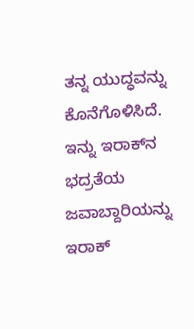ತನ್ನ ಯುದ್ಧವನ್ನು ಕೊನೆಗೊಳಿಸಿದೆ. ಇನ್ನು ಇರಾಕ್‌ನ ಭದ್ರತೆಯ ಜವಾಬ್ದಾರಿಯನ್ನು ಇರಾಕ್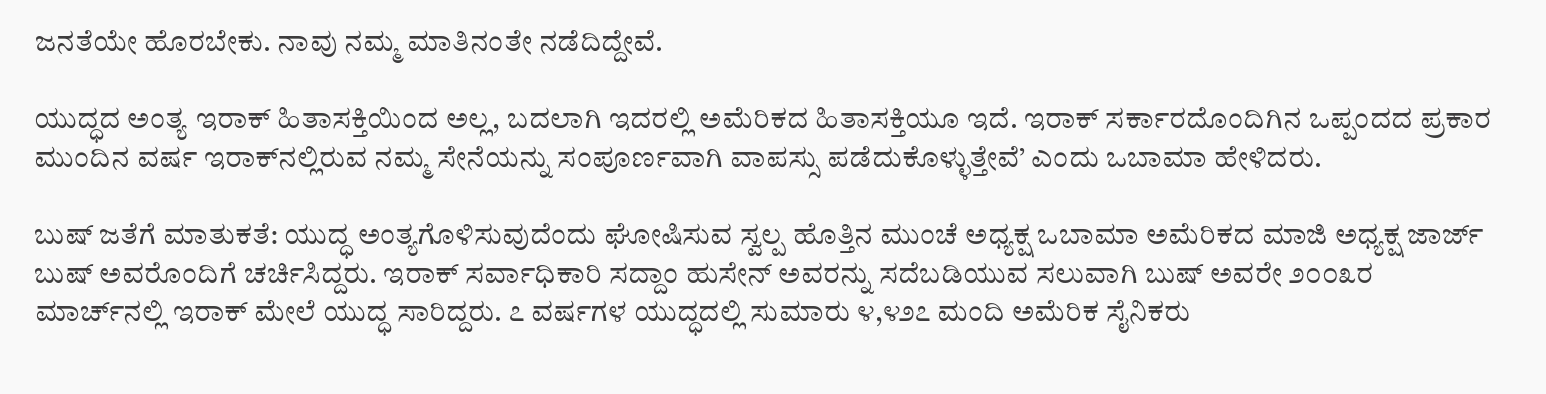ಜನತೆಯೇ ಹೊರಬೇಕು. ನಾವು ನಮ್ಮ ಮಾತಿನಂತೇ ನಡೆದಿದ್ದೇವೆ.

ಯುದ್ಧದ ಅಂತ್ಯ ಇರಾಕ್ ಹಿತಾಸಕ್ತಿಯಿಂದ ಅಲ್ಲ, ಬದಲಾಗಿ ಇದರಲ್ಲಿ ಅಮೆರಿಕದ ಹಿತಾಸಕ್ತಿಯೂ ಇದೆ. ಇರಾಕ್ ಸರ್ಕಾರದೊಂದಿಗಿನ ಒಪ್ಪಂದದ ಪ್ರಕಾರ ಮುಂದಿನ ವರ್ಷ ಇರಾಕ್‌ನಲ್ಲಿರುವ ನಮ್ಮ ಸೇನೆಯನ್ನು ಸಂಪೂರ್ಣವಾಗಿ ವಾಪಸ್ಸು ಪಡೆದುಕೊಳ್ಳುತ್ತೇವೆ’ ಎಂದು ಒಬಾಮಾ ಹೇಳಿದರು.

ಬುಷ್ ಜತೆಗೆ ಮಾತುಕತೆ: ಯುದ್ಧ ಅಂತ್ಯಗೊಳಿಸುವುದೆಂದು ಘೋಷಿಸುವ ಸ್ವಲ್ಪ ಹೊತ್ತಿನ ಮುಂಚೆ ಅಧ್ಯಕ್ಷ ಒಬಾಮಾ ಅಮೆರಿಕದ ಮಾಜಿ ಅಧ್ಯಕ್ಷ ಜಾರ್ಜ್ ಬುಷ್ ಅವರೊಂದಿಗೆ ಚರ್ಚಿಸಿದ್ದರು. ಇರಾಕ್ ಸರ್ವಾಧಿಕಾರಿ ಸದ್ದಾಂ ಹುಸೇನ್ ಅವರನ್ನು ಸದೆಬಡಿಯುವ ಸಲುವಾಗಿ ಬುಷ್ ಅವರೇ ೨೦೦೩ರ ಮಾರ್ಚ್‌ನಲ್ಲಿ ಇರಾಕ್ ಮೇಲೆ ಯುದ್ಧ ಸಾರಿದ್ದರು. ೭ ವರ್ಷಗಳ ಯುದ್ಧದಲ್ಲಿ ಸುಮಾರು ೪,೪೨೭ ಮಂದಿ ಅಮೆರಿಕ ಸೈನಿಕರು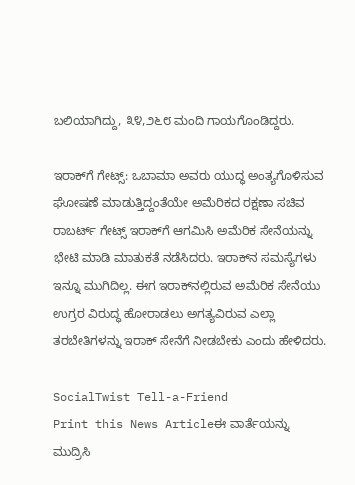ಬಲಿಯಾಗಿದ್ದು, ೩೪,೨೬೮ ಮಂದಿ ಗಾಯಗೊಂಡಿದ್ದರು.

ಇರಾಕ್‌ಗೆ ಗೇಟ್ಸ್: ಒಬಾಮಾ ಅವರು ಯುದ್ಧ ಅಂತ್ಯಗೊಳಿಸುವ ಘೋಷಣೆ ಮಾಡುತ್ತಿದ್ದಂತೆಯೇ ಅಮೆರಿಕದ ರಕ್ಷಣಾ ಸಚಿವ ರಾಬರ್ಟ್ ಗೇಟ್ಸ್ ಇರಾಕ್‌ಗೆ ಆಗಮಿಸಿ ಅಮೆರಿಕ ಸೇನೆಯನ್ನು ಭೇಟಿ ಮಾಡಿ ಮಾತುಕತೆ ನಡೆಸಿದರು. ಇರಾಕ್‌ನ ಸಮಸ್ಯೆಗಳು ಇನ್ನೂ ಮುಗಿದಿಲ್ಲ. ಈಗ ಇರಾಕ್‌ನಲ್ಲಿರುವ ಅಮೆರಿಕ ಸೇನೆಯು ಉಗ್ರರ ವಿರುದ್ಧ ಹೋರಾಡಲು ಅಗತ್ಯವಿರುವ ಎಲ್ಲಾ ತರಬೇತಿಗಳನ್ನು ಇರಾಕ್ ಸೇನೆಗೆ ನೀಡಬೇಕು ಎಂದು ಹೇಳಿದರು.

SocialTwist Tell-a-Friend
Print this News Articleಈ ವಾರ್ತೆಯನ್ನು ಮುದ್ರಿಸಿ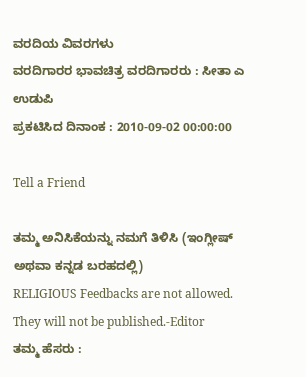ವರದಿಯ ವಿವರಗಳು
ವರದಿಗಾರರ ಭಾವಚಿತ್ರ ವರದಿಗಾರರು : ಸೀತಾ ಎ ಉಡುಪಿ
ಪ್ರಕಟಿಸಿದ ದಿನಾಂಕ : 2010-09-02 00:00:00

Tell a Friend

ತಮ್ಮ ಅನಿಸಿಕೆಯನ್ನು ನಮಗೆ ತಿಳಿಸಿ (ಇಂಗ್ಲೀಷ್ ಅಥವಾ ಕನ್ನಡ ಬರಹದಲ್ಲಿ)
RELIGIOUS Feedbacks are not allowed. They will not be published.-Editor
ತಮ್ಮ ಹೆಸರು :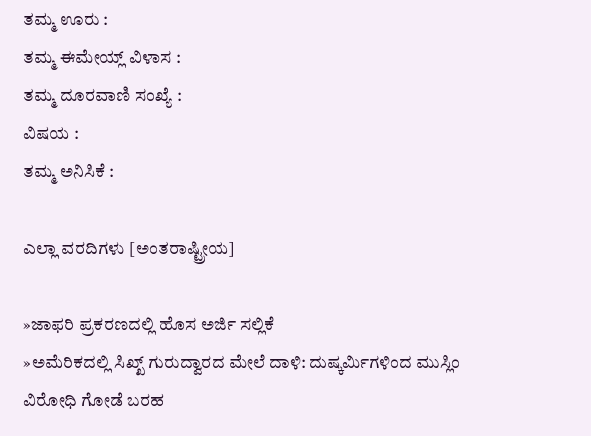ತಮ್ಮ ಊರು :
ತಮ್ಮ ಈಮೇಯ್ಲ್ ವಿಳಾಸ :
ತಮ್ಮ ದೂರವಾಣಿ ಸಂಖ್ಯೆ :
ವಿಷಯ :
ತಮ್ಮ ಅನಿಸಿಕೆ :

ಎಲ್ಲಾ ವರದಿಗಳು [ಅಂತರಾಷ್ಟ್ರೀಯ]

»ಜಾಫರಿ ಪ್ರಕರಣದಲ್ಲಿ ಹೊಸ ಅರ್ಜಿ ಸಲ್ಲಿಕೆ
»ಅವೆುರಿಕದಲ್ಲಿ ಸಿಖ್ಖ್ ಗುರುದ್ವಾರದ ಮೇಲೆ ದಾಳಿ: ದುಷ್ಕರ್ಮಿಗಳಿಂದ ಮುಸ್ಲಿಂ ವಿರೋಧಿ ಗೋಡೆ ಬರಹ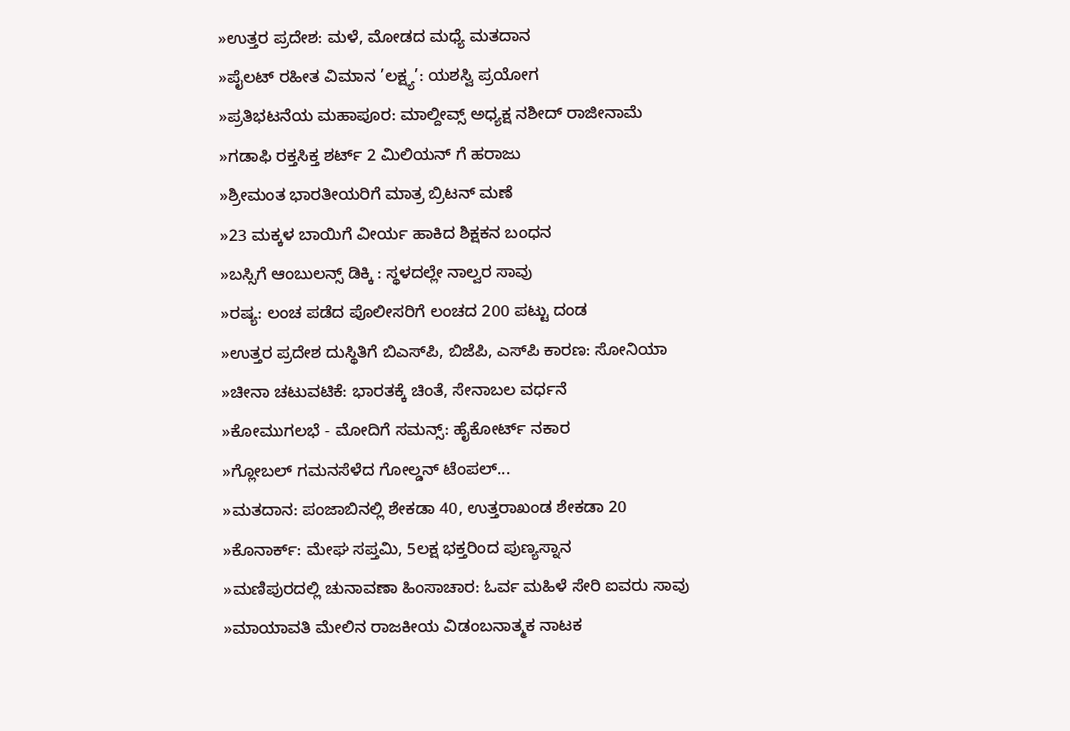»ಉತ್ತರ ಪ್ರದೇಶ: ಮಳೆ, ಮೋಡದ ಮಧ್ಯೆ ಮತದಾನ
»ಪೈಲಟ್ ರಹೀತ ವಿಮಾನ ’ಲಕ್ಷ್ಯ’: ಯಶಸ್ವಿ ಪ್ರಯೋಗ
»ಪ್ರತಿಭಟನೆಯ ಮಹಾಪೂರ: ಮಾಲ್ದೀವ್ಸ್ ಅಧ್ಯಕ್ಷ ನಶೀದ್ ರಾಜೀನಾಮೆ
»ಗಡಾಫಿ ರಕ್ತಸಿಕ್ತ ಶರ್ಟ್ 2 ಮಿಲಿಯನ್ ಗೆ ಹರಾಜು
»ಶ್ರೀಮಂತ ಭಾರತೀಯರಿಗೆ ಮಾತ್ರ ಬ್ರಿಟನ್ ಮಣೆ
»23 ಮಕ್ಕಳ ಬಾಯಿಗೆ ವೀರ್ಯ ಹಾಕಿದ ಶಿಕ್ಷಕನ ಬಂಧನ
»ಬಸ್ಸಿಗೆ ಆಂಬುಲನ್ಸ್ ಡಿಕ್ಕಿ : ಸ್ಥಳದಲ್ಲೇ ನಾಲ್ವರ ಸಾವು
»ರಷ್ಯ: ಲಂಚ ಪಡೆದ ಪೊಲೀಸರಿಗೆ ಲಂಚದ 200 ಪಟ್ಟು ದಂಡ
»ಉತ್ತರ ಪ್ರದೇಶ ದುಸ್ಥಿತಿಗೆ ಬಿಎಸ್‌ಪಿ, ಬಿಜೆಪಿ, ಎಸ್‌ಪಿ ಕಾರಣ: ಸೋನಿಯಾ
»ಚೀನಾ ಚಟುವಟಿಕೆ: ಭಾರತಕ್ಕೆ ಚಿಂತೆ, ಸೇನಾಬಲ ವರ್ಧನೆ
»ಕೋಮುಗಲಭೆ - ಮೋದಿಗೆ ಸಮನ್ಸ್: ಹೈಕೋರ್ಟ್ ನಕಾರ
»ಗ್ಲೋಬಲ್ ಗಮನಸೆಳೆದ ಗೋಲ್ಡನ್ ಟೆಂಪಲ್...
»ಮತದಾನ: ಪಂಜಾಬಿನಲ್ಲಿ ಶೇಕಡಾ 40, ಉತ್ತರಾಖಂಡ ಶೇಕಡಾ 20
»ಕೊನಾರ್ಕ್: ಮೇಘ ಸಪ್ತಮಿ, 5ಲಕ್ಷ ಭಕ್ತರಿಂದ ಪುಣ್ಯಸ್ನಾನ
»ಮಣಿಪುರದಲ್ಲಿ ಚುನಾವಣಾ ಹಿಂಸಾಚಾರ: ಓರ್ವ ಮಹಿಳೆ ಸೇರಿ ಐವರು ಸಾವು
»ಮಾಯಾವತಿ ಮೇಲಿನ ರಾಜಕೀಯ ವಿಡಂಬನಾತ್ಮಕ ನಾಟಕ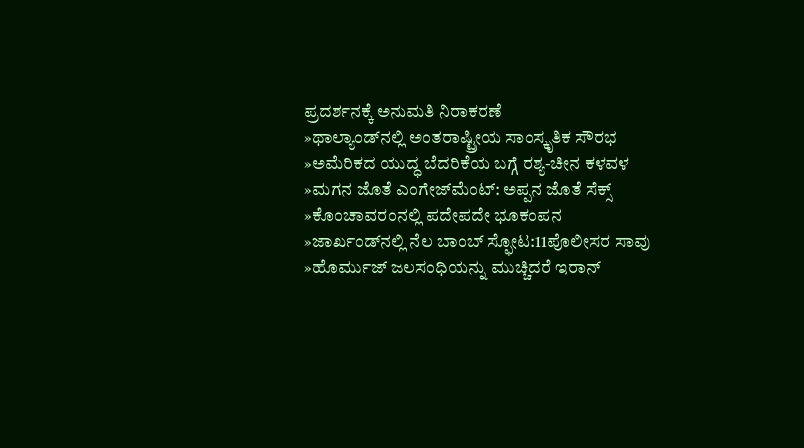ಪ್ರದರ್ಶನಕ್ಕೆ ಅನುಮತಿ ನಿರಾಕರಣೆ
»ಥಾಲ್ಯಾಂಡ್‌ನಲ್ಲಿ ಅಂತರಾಷ್ಟ್ರೀಯ ಸಾಂಸ್ಕೃತಿಕ ಸೌರಭ
»ಅಮೆರಿಕದ ಯುದ್ಧ ಬೆದರಿಕೆಯ ಬಗ್ಗೆ ರಶ್ಯ-ಚೀನ ಕಳವಳ
»ಮಗನ ಜೊತೆ ಎಂಗೇಜ್‌ಮೆಂಟ್‌: ಅಪ್ಪನ ಜೊತೆ ಸೆಕ್ಸ್‌
»ಕೊಂಚಾವರಂನಲ್ಲಿ ಪದೇಪದೇ ಭೂಕಂಪನ
»ಜಾರ್ಖಂಡ್‌ನಲ್ಲಿ ನೆಲ ಬಾಂಬ್ ಸ್ಫೋಟ:11ಪೊಲೀಸರ ಸಾವು
»ಹೊರ್ಮುಜ್‌ ಜಲಸಂಧಿಯನ್ನು ಮುಚ್ಚಿದರೆ ಇರಾನ್‌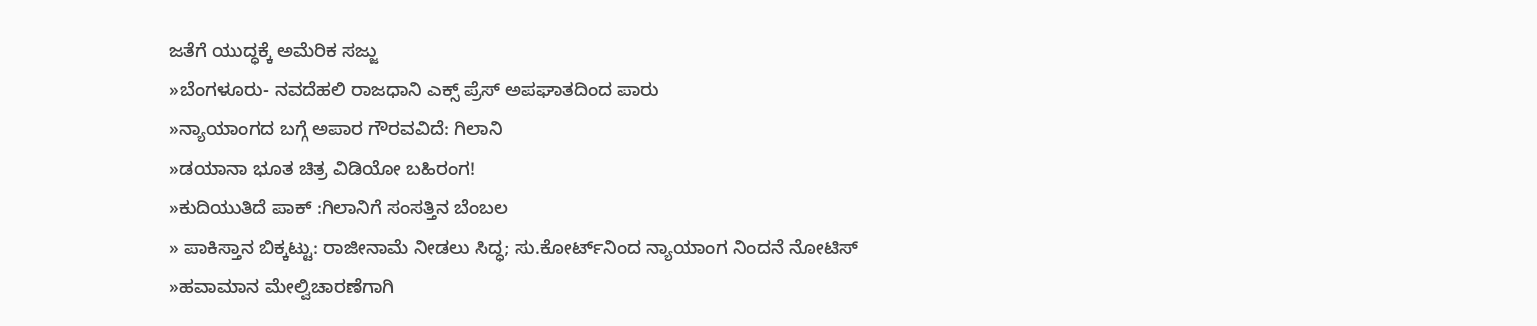ಜತೆಗೆ ಯುದ್ಧಕ್ಕೆ ಅಮೆರಿಕ ಸಜ್ಜು
»ಬೆಂಗಳೂರು- ನವದೆಹಲಿ ರಾಜಧಾನಿ ಎಕ್ಸ್ ಪ್ರೆಸ್ ಅಪಘಾತದಿಂದ ಪಾರು
»ನ್ಯಾಯಾಂಗದ ಬಗ್ಗೆ ಅಪಾರ ಗೌರವವಿದೆ: ಗಿಲಾನಿ
»ಡಯಾನಾ ಭೂತ ಚಿತ್ರ ವಿಡಿಯೋ ಬಹಿರಂಗ!
»ಕುದಿಯುತಿದೆ ಪಾಕ್ :ಗಿಲಾನಿಗೆ ಸಂಸತ್ತಿನ ಬೆಂಬಲ
» ಪಾಕಿಸ್ತಾನ ಬಿಕ್ಕಟ್ಟು: ರಾಜೀನಾಮೆ ನೀಡಲು ಸಿದ್ಧ; ಸು.ಕೋರ್ಟ್‌ನಿಂದ ನ್ಯಾಯಾಂಗ ನಿಂದನೆ ನೋಟಿಸ್
»ಹವಾಮಾನ ಮೇಲ್ವಿಚಾರಣೆಗಾಗಿ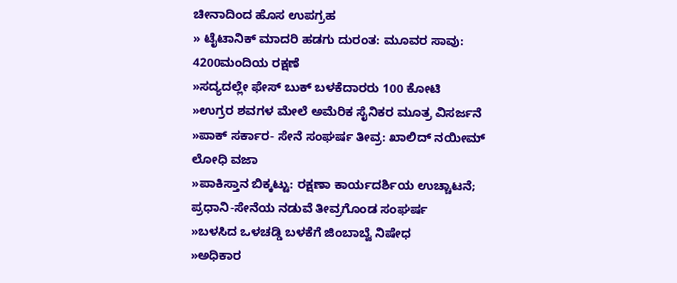ಚೀನಾದಿಂದ ಹೊಸ ಉಪಗ್ರಹ
» ಟೈಟಾನಿಕ್ ಮಾದರಿ ಹಡಗು ದುರಂತ: ಮೂವರ ಸಾವು: 4200ಮಂದಿಯ ರಕ್ಷಣೆ
»ಸದ್ಯದಲ್ಲೇ ಫೇಸ್ ಬುಕ್ ಬಳಕೆದಾರರು 100 ಕೋಟಿ
»ಉಗ್ರರ ಶವಗಳ ಮೇಲೆ ಅಮೆರಿಕ ಸೈನಿಕರ ಮೂತ್ರ ವಿಸರ್ಜನೆ
»ಪಾಕ್ ಸರ್ಕಾರ- ಸೇನೆ ಸಂಘರ್ಷ ತೀವ್ರ: ಖಾಲಿದ್ ನಯೀಮ್ ಲೋಧಿ ವಜಾ
»ಪಾಕಿಸ್ತಾನ ಬಿಕ್ಕಟ್ಟು: ರಕ್ಷಣಾ ಕಾರ್ಯದರ್ಶಿಯ ಉಚ್ಚಾಟನೆ; ಪ್ರಧಾನಿ-ಸೇನೆಯ ನಡುವೆ ತೀವ್ರಗೊಂಡ ಸಂಘರ್ಷ
»ಬಳಸಿದ ಒಳಚಡ್ಡಿ ಬಳಕೆಗೆ ಜಿಂಬಾಬ್ವೆ ನಿಷೇಧ
»ಅಧಿಕಾರ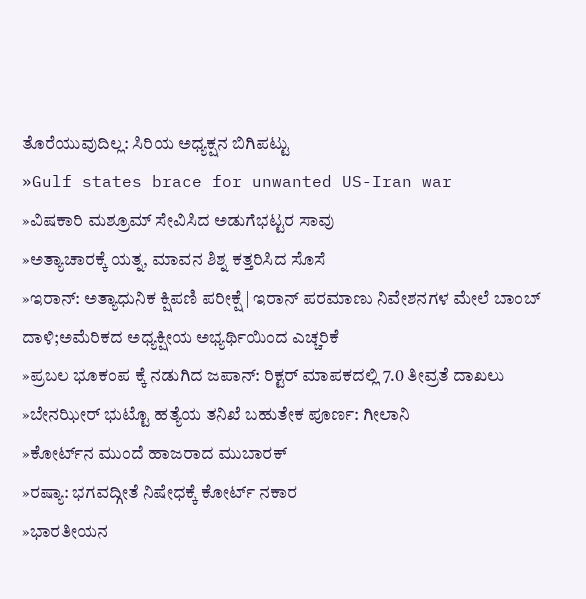ತೊರೆಯುವುದಿಲ್ಲ: ಸಿರಿಯ ಅಧ್ಯಕ್ಷನ ಬಿಗಿಪಟ್ಟು
»Gulf states brace for unwanted US-Iran war
»ವಿಷಕಾರಿ ಮಶ್ರೂಮ್ ಸೇವಿಸಿದ ಅಡುಗೆಭಟ್ಟರ ಸಾವು
»ಅತ್ಯಾಚಾರಕ್ಕೆ ಯತ್ನ, ಮಾವನ ಶಿಶ್ನ ಕತ್ತರಿಸಿದ ಸೊಸೆ
»ಇರಾನ್: ಅತ್ಯಾಧುನಿಕ ಕ್ಷಿಪಣಿ ಪರೀಕ್ಷೆ | ಇರಾನ್ ಪರಮಾಣು ನಿವೇಶನಗಳ ಮೇಲೆ ಬಾಂಬ್ ದಾಳಿ;ಅಮೆರಿಕದ ಅಧ್ಯಕ್ಷೀಯ ಅಭ್ಯರ್ಥಿಯಿಂದ ಎಚ್ಚರಿಕೆ
»ಪ್ರಬಲ ಭೂಕಂಪ ಕ್ಕೆ ನಡುಗಿದ ಜಪಾನ್: ರಿಕ್ಟರ್ ಮಾಪಕದಲ್ಲಿ 7.0 ತೀವ್ರತೆ ದಾಖಲು
»ಬೇನಝೀರ್ ಭುಟ್ಟೊ ಹತ್ಯೆಯ ತನಿಖೆ ಬಹುತೇಕ ಪೂರ್ಣ: ಗೀಲಾನಿ
»ಕೋರ್ಟ್‌ನ ಮುಂದೆ ಹಾಜರಾದ ಮುಬಾರಕ್‌
»ರಷ್ಯಾ: ಭಗವದ್ಗೀತೆ ನಿಷೇಧಕ್ಕೆ ಕೋರ್ಟ್ ನಕಾರ
»ಭಾರತೀಯನ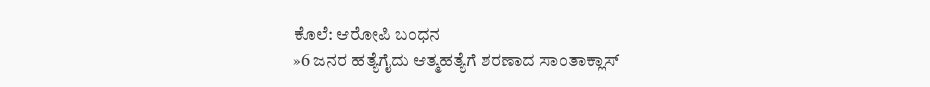ಕೊಲೆ: ಆರೋಪಿ ಬಂಧನ
»6 ಜನರ ಹತ್ಯೆಗೈದು ಆತ್ಮಹತ್ಯೆಗೆ ಶರಣಾದ ಸಾಂತಾಕ್ಲಾಸ್‌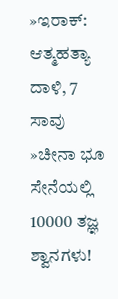»ಇರಾಕ್‌: ಆತ್ಮಹತ್ಯಾ ದಾಳಿ, 7 ಸಾವು
»ಚೀನಾ ಭೂ ಸೇನೆಯಲ್ಲಿ 10000 ತಜ್ಞ ಶ್ವಾನಗಳು!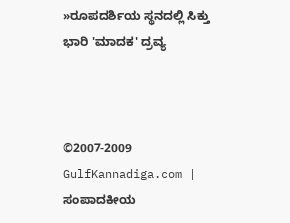»ರೂಪದರ್ಶಿಯ ಸ್ಥನದಲ್ಲಿ ಸಿಕ್ತು ಭಾರಿ 'ಮಾದಕ' ದ್ರವ್ಯ



©2007-2009 GulfKannadiga.com | ಸಂಪಾದಕೀಯ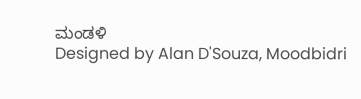ಮಂಡಳಿ
Designed by Alan D'Souza, Moodbidri